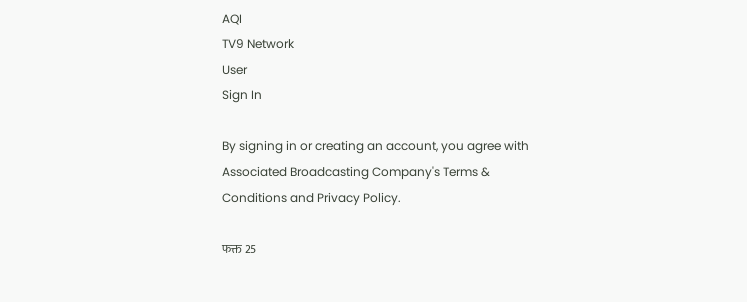AQI
TV9 Network
User
Sign In

By signing in or creating an account, you agree with Associated Broadcasting Company's Terms & Conditions and Privacy Policy.

फक्त 25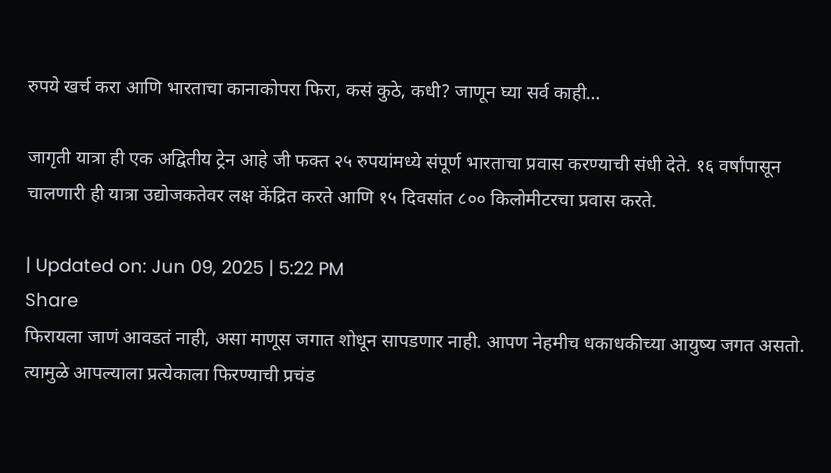रुपये खर्च करा आणि भारताचा कानाकोपरा फिरा, कसं कुठे, कधी? जाणून घ्या सर्व काही…

जागृती यात्रा ही एक अद्वितीय ट्रेन आहे जी फक्त २५ रुपयांमध्ये संपूर्ण भारताचा प्रवास करण्याची संधी देते. १६ वर्षांपासून चालणारी ही यात्रा उद्योजकतेवर लक्ष केंद्रित करते आणि १५ दिवसांत ८०० किलोमीटरचा प्रवास करते.

| Updated on: Jun 09, 2025 | 5:22 PM
Share
फिरायला जाणं आवडतं नाही, असा माणूस जगात शोधून सापडणार नाही. आपण नेहमीच धकाधकीच्या आयुष्य जगत असतो. त्यामुळे आपल्याला प्रत्येकाला फिरण्याची प्रचंड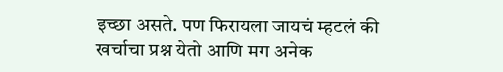इच्छा असते. पण फिरायला जायचं म्हटलं की खर्चाचा प्रश्न येतो आणि मग अनेक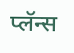प्लॅन्स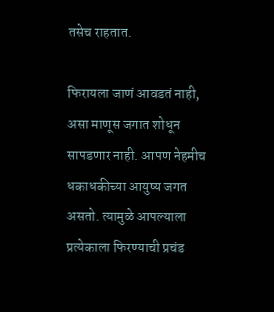तसेच राहतात.

फिरायला जाणं आवडतं नाही, असा माणूस जगात शोधून सापडणार नाही. आपण नेहमीच धकाधकीच्या आयुष्य जगत असतो. त्यामुळे आपल्याला प्रत्येकाला फिरण्याची प्रचंड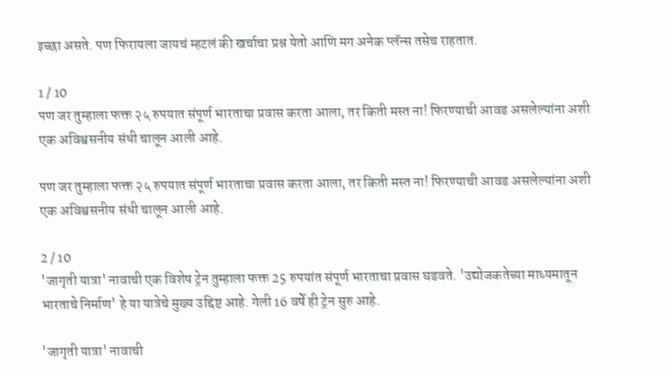इच्छा असते. पण फिरायला जायचं म्हटलं की खर्चाचा प्रश्न येतो आणि मग अनेक प्लॅन्स तसेच राहतात.

1 / 10
पण जर तुम्हाला फक्त २५ रुपयात संपूर्ण भारताचा प्रवास करता आला, तर किती मस्त ना! फिरण्याची आवड असलेल्यांना अशी एक अविश्वसनीय संधी चालून आली आहे.

पण जर तुम्हाला फक्त २५ रुपयात संपूर्ण भारताचा प्रवास करता आला, तर किती मस्त ना! फिरण्याची आवड असलेल्यांना अशी एक अविश्वसनीय संधी चालून आली आहे.

2 / 10
'जागृती यात्रा' नावाची एक विशेष ट्रेन तुम्हाला फक्त 25 रुपयांत संपूर्ण भारताचा प्रवास घडवते. 'उद्योजकतेच्या माध्यमातून भारताचे निर्माण' हे या यात्रेचे मुख्य उद्दिष्ट आहे. गेली 16 वर्षे ही ट्रेन सुरु आहे.

'जागृती यात्रा' नावाची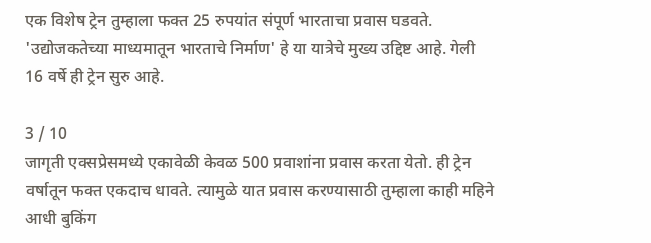एक विशेष ट्रेन तुम्हाला फक्त 25 रुपयांत संपूर्ण भारताचा प्रवास घडवते. 'उद्योजकतेच्या माध्यमातून भारताचे निर्माण' हे या यात्रेचे मुख्य उद्दिष्ट आहे. गेली 16 वर्षे ही ट्रेन सुरु आहे.

3 / 10
जागृती एक्सप्रेसमध्ये एकावेळी केवळ 500 प्रवाशांना प्रवास करता येतो. ही ट्रेन वर्षातून फक्त एकदाच धावते. त्यामुळे यात प्रवास करण्यासाठी तुम्हाला काही महिने आधी बुकिंग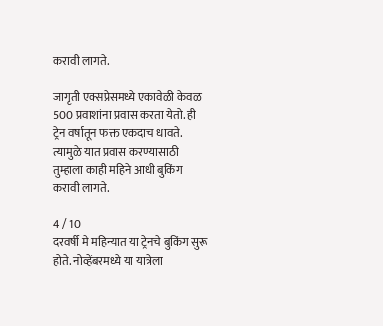करावी लागते.

जागृती एक्सप्रेसमध्ये एकावेळी केवळ 500 प्रवाशांना प्रवास करता येतो. ही ट्रेन वर्षातून फक्त एकदाच धावते. त्यामुळे यात प्रवास करण्यासाठी तुम्हाला काही महिने आधी बुकिंग करावी लागते.

4 / 10
दरवर्षी मे महिन्यात या ट्रेनचे बुकिंग सुरू होते. नोव्हेंबरमध्ये या यात्रेला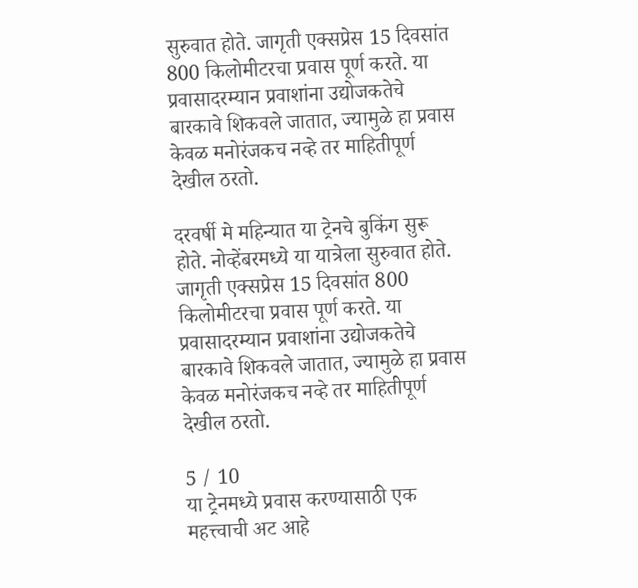सुरुवात होते. जागृती एक्सप्रेस 15 दिवसांत 800 किलोमीटरचा प्रवास पूर्ण करते. या प्रवासादरम्यान प्रवाशांना उद्योजकतेचे बारकावे शिकवले जातात, ज्यामुळे हा प्रवास केवळ मनोरंजकच नव्हे तर माहितीपूर्ण देखील ठरतो.

दरवर्षी मे महिन्यात या ट्रेनचे बुकिंग सुरू होते. नोव्हेंबरमध्ये या यात्रेला सुरुवात होते. जागृती एक्सप्रेस 15 दिवसांत 800 किलोमीटरचा प्रवास पूर्ण करते. या प्रवासादरम्यान प्रवाशांना उद्योजकतेचे बारकावे शिकवले जातात, ज्यामुळे हा प्रवास केवळ मनोरंजकच नव्हे तर माहितीपूर्ण देखील ठरतो.

5 / 10
या ट्रेनमध्ये प्रवास करण्यासाठी एक महत्त्वाची अट आहे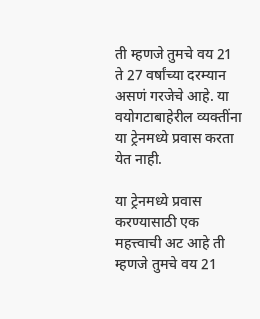ती म्हणजे तुमचे वय 21 ते 27 वर्षांच्या दरम्यान असणं गरजेचे आहे. या वयोगटाबाहेरील व्यक्तींना या ट्रेनमध्ये प्रवास करता येत नाही.

या ट्रेनमध्ये प्रवास करण्यासाठी एक महत्त्वाची अट आहे ती म्हणजे तुमचे वय 21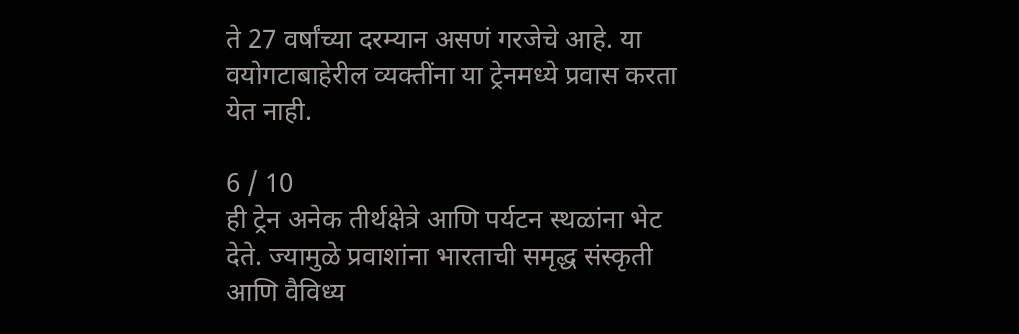ते 27 वर्षांच्या दरम्यान असणं गरजेचे आहे. या वयोगटाबाहेरील व्यक्तींना या ट्रेनमध्ये प्रवास करता येत नाही.

6 / 10
ही ट्रेन अनेक तीर्थक्षेत्रे आणि पर्यटन स्थळांना भेट देते. ज्यामुळे प्रवाशांना भारताची समृद्ध संस्कृती आणि वैविध्य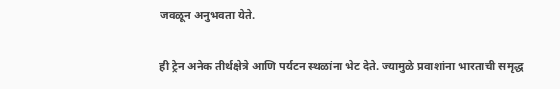जवळून अनुभवता येते.

ही ट्रेन अनेक तीर्थक्षेत्रे आणि पर्यटन स्थळांना भेट देते. ज्यामुळे प्रवाशांना भारताची समृद्ध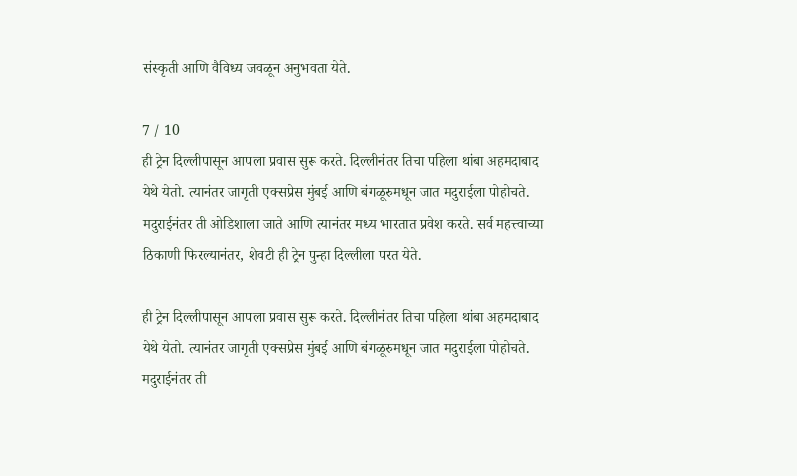संस्कृती आणि वैविध्य जवळून अनुभवता येते.

7 / 10
ही ट्रेन दिल्लीपासून आपला प्रवास सुरू करते. दिल्लीनंतर तिचा पहिला थांबा अहमदाबाद येथे येतो. त्यानंतर जागृती एक्सप्रेस मुंबई आणि बंगळूरुमधून जात मदुराईला पोहोचते. मदुराईनंतर ती ओडिशाला जाते आणि त्यानंतर मध्य भारतात प्रवेश करते. सर्व महत्त्वाच्या ठिकाणी फिरल्यानंतर, शेवटी ही ट्रेन पुन्हा दिल्लीला परत येते.

ही ट्रेन दिल्लीपासून आपला प्रवास सुरू करते. दिल्लीनंतर तिचा पहिला थांबा अहमदाबाद येथे येतो. त्यानंतर जागृती एक्सप्रेस मुंबई आणि बंगळूरुमधून जात मदुराईला पोहोचते. मदुराईनंतर ती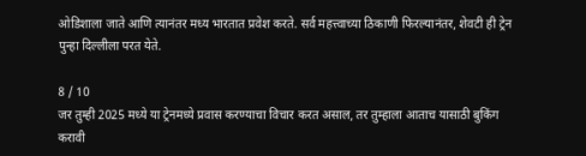ओडिशाला जाते आणि त्यानंतर मध्य भारतात प्रवेश करते. सर्व महत्त्वाच्या ठिकाणी फिरल्यानंतर, शेवटी ही ट्रेन पुन्हा दिल्लीला परत येते.

8 / 10
जर तुम्ही 2025 मध्ये या ट्रेनमध्ये प्रवास करण्याचा विचार करत असाल, तर तुम्हाला आताच यासाठी बुकिंग करावी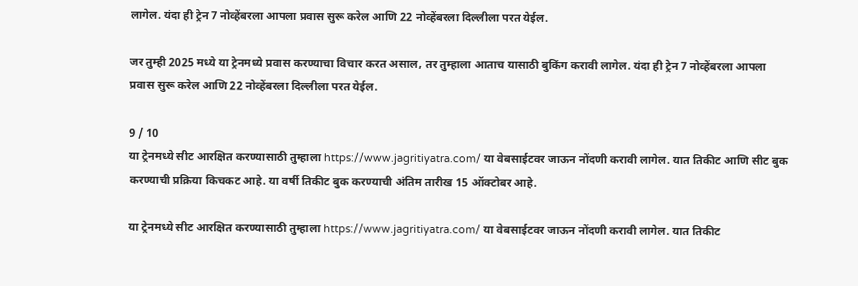लागेल. यंदा ही ट्रेन 7 नोव्हेंबरला आपला प्रवास सुरू करेल आणि 22 नोव्हेंबरला दिल्लीला परत येईल.

जर तुम्ही 2025 मध्ये या ट्रेनमध्ये प्रवास करण्याचा विचार करत असाल, तर तुम्हाला आताच यासाठी बुकिंग करावी लागेल. यंदा ही ट्रेन 7 नोव्हेंबरला आपला प्रवास सुरू करेल आणि 22 नोव्हेंबरला दिल्लीला परत येईल.

9 / 10
या ट्रेनमध्ये सीट आरक्षित करण्यासाठी तुम्हाला https://www.jagritiyatra.com/ या वेबसाईटवर जाऊन नोंदणी करावी लागेल. यात तिकीट आणि सीट बुक करण्याची प्रक्रिया किचकट आहे. या वर्षी तिकीट बुक करण्याची अंतिम तारीख 15 ऑक्टोबर आहे.

या ट्रेनमध्ये सीट आरक्षित करण्यासाठी तुम्हाला https://www.jagritiyatra.com/ या वेबसाईटवर जाऊन नोंदणी करावी लागेल. यात तिकीट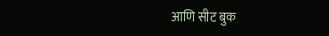आणि सीट बुक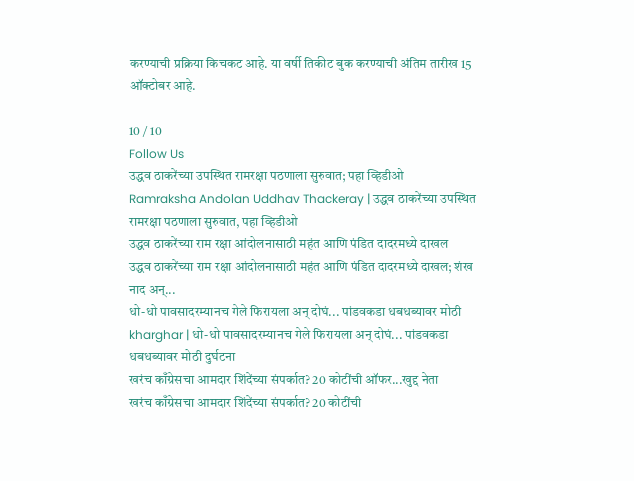करण्याची प्रक्रिया किचकट आहे. या वर्षी तिकीट बुक करण्याची अंतिम तारीख 15 ऑक्टोबर आहे.

10 / 10
Follow Us
उद्धव ठाकरेंच्या उपस्थित रामरक्षा पठणाला सुरुवात; पहा व्हिडीओ
Ramraksha Andolan Uddhav Thackeray | उद्धव ठाकरेंच्या उपस्थित रामरक्षा पठणाला सुरुवात, पहा व्हिडीओ
उद्धव ठाकरेंच्या राम रक्षा आंदोलनासाठी महंत आणि पंडित दादरमध्ये दाखल
उद्धव ठाकरेंच्या राम रक्षा आंदोलनासाठी महंत आणि पंडित दादरमध्ये दाखल; शंख नाद अन्...
धो-धो पावसादरम्यानच गेले फिरायला अन् दोघं... पांडवकडा धबधब्यावर मोठी
kharghar | धो-धो पावसादरम्यानच गेले फिरायला अन् दोघं... पांडवकडा धबधब्यावर मोठी दुर्घटना
खरंच काँग्रेसचा आमदार शिंदेंच्या संपर्कात? 20 कोटींची ऑफर...खुद्द नेता
खरंच काँग्रेसचा आमदार शिंदेंच्या संपर्कात? 20 कोटींची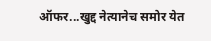ऑफर...खुद्द नेत्यानेच समोर येत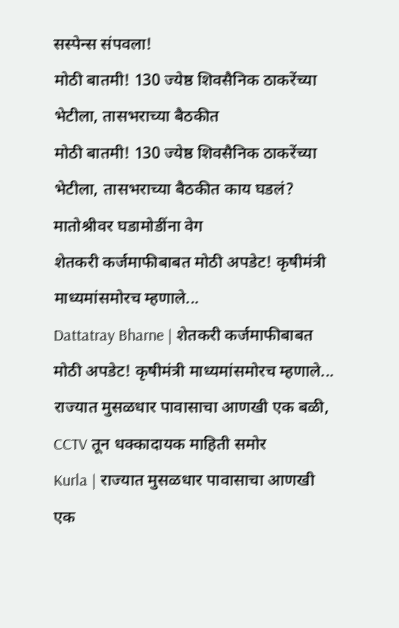सस्पेन्स संपवला!
मोठी बातमी! 130 ज्येष्ठ शिवसैनिक ठाकरेंच्या भेटीला, तासभराच्या बैठकीत
मोठी बातमी! 130 ज्येष्ठ शिवसैनिक ठाकरेंच्या भेटीला, तासभराच्या बैठकीत काय घडलं? मातोश्रीवर घडामोडींना वेग
शेतकरी कर्जमाफीबाबत मोठी अपडेट! कृषीमंत्री माध्यमांसमोरच म्हणाले...
Dattatray Bharne | शेतकरी कर्जमाफीबाबत मोठी अपडेट! कृषीमंत्री माध्यमांसमोरच म्हणाले...
राज्यात मुसळधार पावासाचा आणखी एक बळी, CCTV तून धक्कादायक माहिती समोर
Kurla | राज्यात मुसळधार पावासाचा आणखी एक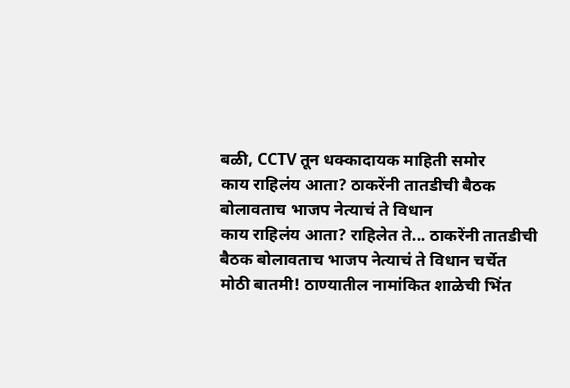बळी, CCTV तून धक्कादायक माहिती समोर
काय राहिलंय आता? ठाकरेंनी तातडीची बैठक बोलावताच भाजप नेत्याचं ते विधान
काय राहिलंय आता? राहिलेत ते... ठाकरेंनी तातडीची बैठक बोलावताच भाजप नेत्याचं ते विधान चर्चेत
मोठी बातमी! ठाण्यातील नामांकित शाळेची भिंत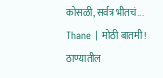कोसळी, सर्वत्र भीतचं...
Thane | मोठी बातमी! ठाण्यातील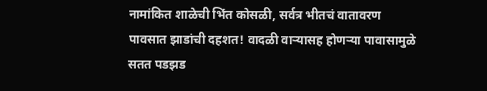नामांकित शाळेची भिंत कोसळी, सर्वत्र भीतचं वातावरण
पावसात झाडांची दहशत! वादळी वाऱ्यासह होणऱ्या पावासामुळे सतत पडझड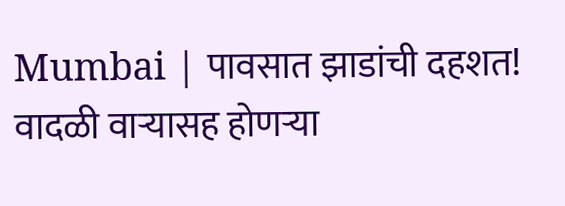Mumbai | पावसात झाडांची दहशत! वादळी वाऱ्यासह होणऱ्या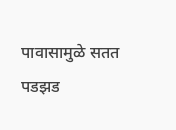पावासामुळे सतत पडझड